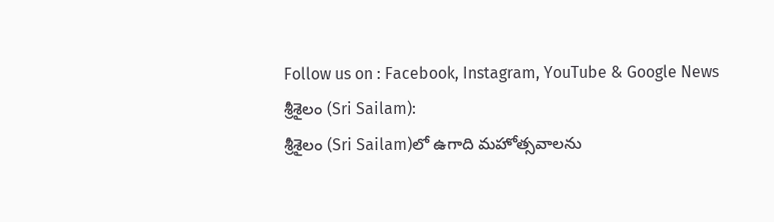Follow us on : Facebook, Instagram, YouTube & Google News
శ్రీశైలం (Sri Sailam):
శ్రీశైలం (Sri Sailam)లో ఉగాది మహోత్సవాలను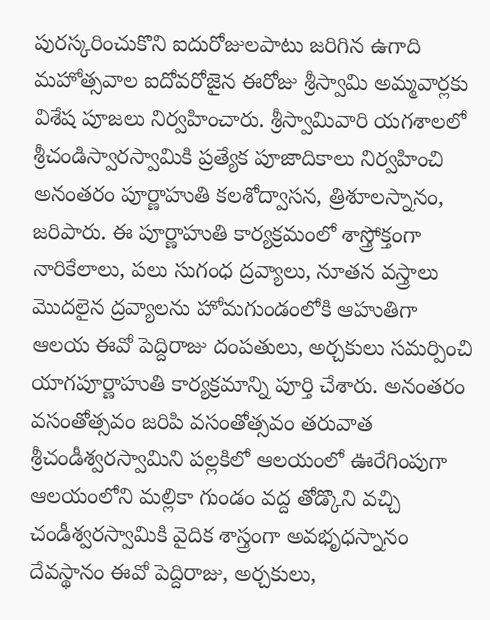పురస్కరించుకొని ఐదురోజులపాటు జరిగిన ఉగాది మహోత్సవాల ఐదోవరోజైన ఈరోజు శ్రీస్వామి అమ్మవార్లకు విశేష పూజలు నిర్వహించారు. శ్రీస్వామివారి యగశాలలో శ్రీచండిస్వారస్వామికి ప్రత్యేక పూజాదికాలు నిర్వహించి అనంతరం పూర్ణాహుతి కలశోద్వాసన, త్రిశూలస్నానం, జరిపారు. ఈ పూర్ణాహుతి కార్యక్రమంలో శాస్త్రోక్తంగా నారికేలాలు, పలు సుగంధ ద్రవ్యాలు, నూతన వస్త్రాలు మొదలైన ద్రవ్యాలను హోమగుండంలోకి ఆహుతిగా ఆలయ ఈవో పెద్దిరాజు దంపతులు, అర్చకులు సమర్పించి యాగపూర్ణాహుతి కార్యక్రమాన్ని పూర్తి చేశారు. అనంతరం వసంతోత్సవం జరిపి వసంతోత్సవం తరువాత శ్రీచండీశ్వరస్వామిని పల్లకిలో ఆలయంలో ఊరేగింపుగా ఆలయంలోని మల్లికా గుండం వద్ద తోడ్కొని వచ్చి చండీశ్వరస్వామికి వైదిక శాస్త్రంగా అవభృధస్నానం దేవస్థానం ఈవో పెద్దిరాజు, అర్చకులు,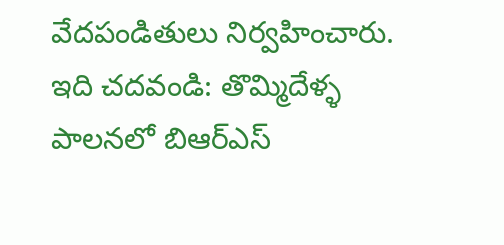వేదపండితులు నిర్వహించారు.
ఇది చదవండి: తొమ్మిదేళ్ళ పాలనలో బిఆర్ఎస్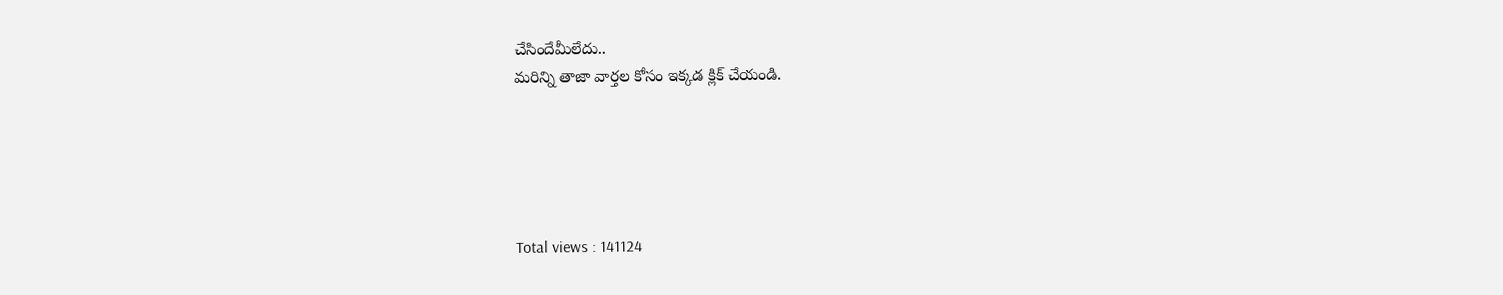చేసిందేమీలేదు..
మరిన్ని తాజా వార్తల కోసం ఇక్కడ క్లిక్ చేయండి.





Total views : 141124